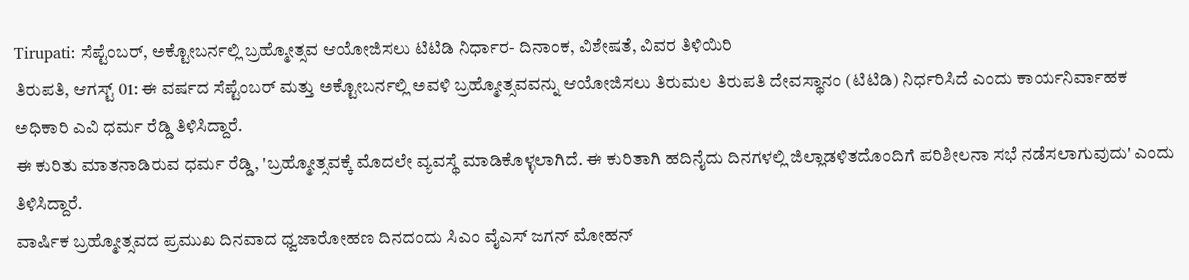Tirupati: ಸೆಪ್ಟೆಂಬರ್, ಅಕ್ಟೋಬರ್ನಲ್ಲಿ ಬ್ರಹ್ಮೋತ್ಸವ ಆಯೋಜಿಸಲು ಟಿಟಿಡಿ ನಿರ್ಧಾರ- ದಿನಾಂಕ, ವಿಶೇಷತೆ, ವಿವರ ತಿಳಿಯಿರಿ
ತಿರುಪತಿ, ಆಗಸ್ಟ್ 01: ಈ ವರ್ಷದ ಸೆಪ್ಟೆಂಬರ್ ಮತ್ತು ಅಕ್ಟೋಬರ್ನಲ್ಲಿ ಅವಳಿ ಬ್ರಹ್ಮೋತ್ಸವವನ್ನು ಆಯೋಜಿಸಲು ತಿರುಮಲ ತಿರುಪತಿ ದೇವಸ್ಥಾನಂ (ಟಿಟಿಡಿ) ನಿರ್ಧರಿಸಿದೆ ಎಂದು ಕಾರ್ಯನಿರ್ವಾಹಕ ಅಧಿಕಾರಿ ಎವಿ ಧರ್ಮ ರೆಡ್ಡಿ ತಿಳಿಸಿದ್ದಾರೆ.
ಈ ಕುರಿತು ಮಾತನಾಡಿರುವ ಧರ್ಮ ರೆಡ್ಡಿ, 'ಬ್ರಹ್ಮೋತ್ಸವಕ್ಕೆ ಮೊದಲೇ ವ್ಯವಸ್ಥೆ ಮಾಡಿಕೊಳ್ಳಲಾಗಿದೆ. ಈ ಕುರಿತಾಗಿ ಹದಿನೈದು ದಿನಗಳಲ್ಲಿ ಜಿಲ್ಲಾಡಳಿತದೊಂದಿಗೆ ಪರಿಶೀಲನಾ ಸಭೆ ನಡೆಸಲಾಗುವುದು' ಎಂದು ತಿಳಿಸಿದ್ದಾರೆ.
ವಾರ್ಷಿಕ ಬ್ರಹ್ಮೋತ್ಸವದ ಪ್ರಮುಖ ದಿನವಾದ ಧ್ವಜಾರೋಹಣ ದಿನದಂದು ಸಿಎಂ ವೈಎಸ್ ಜಗನ್ ಮೋಹನ್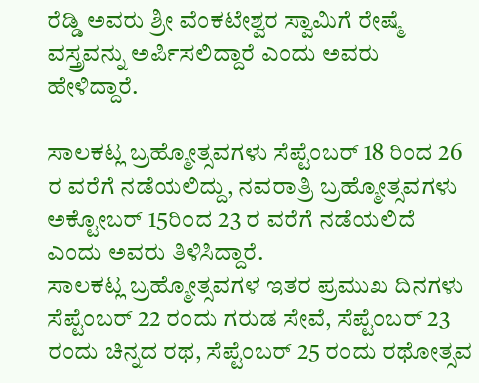ರೆಡ್ಡಿ ಅವರು ಶ್ರೀ ವೆಂಕಟೇಶ್ವರ ಸ್ವಾಮಿಗೆ ರೇಷ್ಮೆ ವಸ್ತ್ರವನ್ನು ಅರ್ಪಿಸಲಿದ್ದಾರೆ ಎಂದು ಅವರು ಹೇಳಿದ್ದಾರೆ.

ಸಾಲಕಟ್ಲ ಬ್ರಹ್ಮೋತ್ಸವಗಳು ಸೆಪ್ಟೆಂಬರ್ 18 ರಿಂದ 26 ರ ವರೆಗೆ ನಡೆಯಲಿದ್ದು, ನವರಾತ್ರಿ ಬ್ರಹ್ಮೋತ್ಸವಗಳು ಅಕ್ಟೋಬರ್ 15ರಿಂದ 23 ರ ವರೆಗೆ ನಡೆಯಲಿದೆ ಎಂದು ಅವರು ತಿಳಿಸಿದ್ದಾರೆ.
ಸಾಲಕಟ್ಲ ಬ್ರಹ್ಮೋತ್ಸವಗಳ ಇತರ ಪ್ರಮುಖ ದಿನಗಳು
ಸೆಪ್ಟೆಂಬರ್ 22 ರಂದು ಗರುಡ ಸೇವೆ, ಸೆಪ್ಟೆಂಬರ್ 23 ರಂದು ಚಿನ್ನದ ರಥ, ಸೆಪ್ಟೆಂಬರ್ 25 ರಂದು ರಥೋತ್ಸವ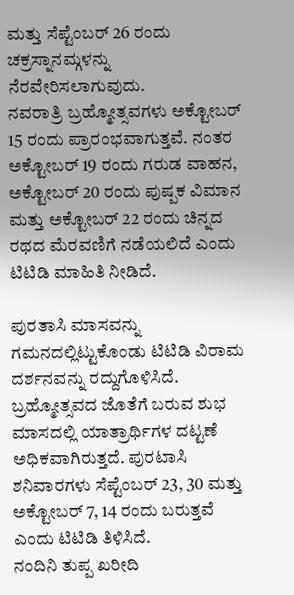ಮತ್ತು ಸೆಪ್ಟೆಂಬರ್ 26 ರಂದು ಚಕ್ರಸ್ನಾನಮ್ಗಳನ್ನು ನೆರವೇರಿಸಲಾಗುವುದು.
ನವರಾತ್ರಿ ಬ್ರಹ್ಮೋತ್ಸವಗಳು ಅಕ್ಟೋಬರ್ 15 ರಂದು ಪ್ರಾರಂಭವಾಗುತ್ತವೆ. ನಂತರ ಅಕ್ಟೋಬರ್ 19 ರಂದು ಗರುಡ ವಾಹನ, ಅಕ್ಟೋಬರ್ 20 ರಂದು ಪುಷ್ಪಕ ವಿಮಾನ ಮತ್ತು ಅಕ್ಟೋಬರ್ 22 ರಂದು ಚಿನ್ನದ ರಥದ ಮೆರವಣಿಗೆ ನಡೆಯಲಿದೆ ಎಂದು ಟಿಟಿಡಿ ಮಾಹಿತಿ ನೀಡಿದೆ.

ಪುರತಾಸಿ ಮಾಸವನ್ನು ಗಮನದಲ್ಲಿಟ್ಟುಕೊಂಡು ಟಿಟಿಡಿ ವಿರಾಮ ದರ್ಶನವನ್ನು ರದ್ದುಗೊಳಿಸಿದೆ. ಬ್ರಹ್ಮೋತ್ಸವದ ಜೊತೆಗೆ ಬರುವ ಶುಭ ಮಾಸದಲ್ಲಿ ಯಾತ್ರಾರ್ಥಿಗಳ ದಟ್ಟಣೆ ಅಧಿಕವಾಗಿರುತ್ತದೆ. ಪುರಟಾಸಿ ಶನಿವಾರಗಳು ಸೆಪ್ಟೆಂಬರ್ 23, 30 ಮತ್ತು ಅಕ್ಟೋಬರ್ 7, 14 ರಂದು ಬರುತ್ತವೆ ಎಂದು ಟಿಟಿಡಿ ತಿಳಿಸಿದೆ.
ನಂದಿನಿ ತುಪ್ಪ ಖರೀದಿ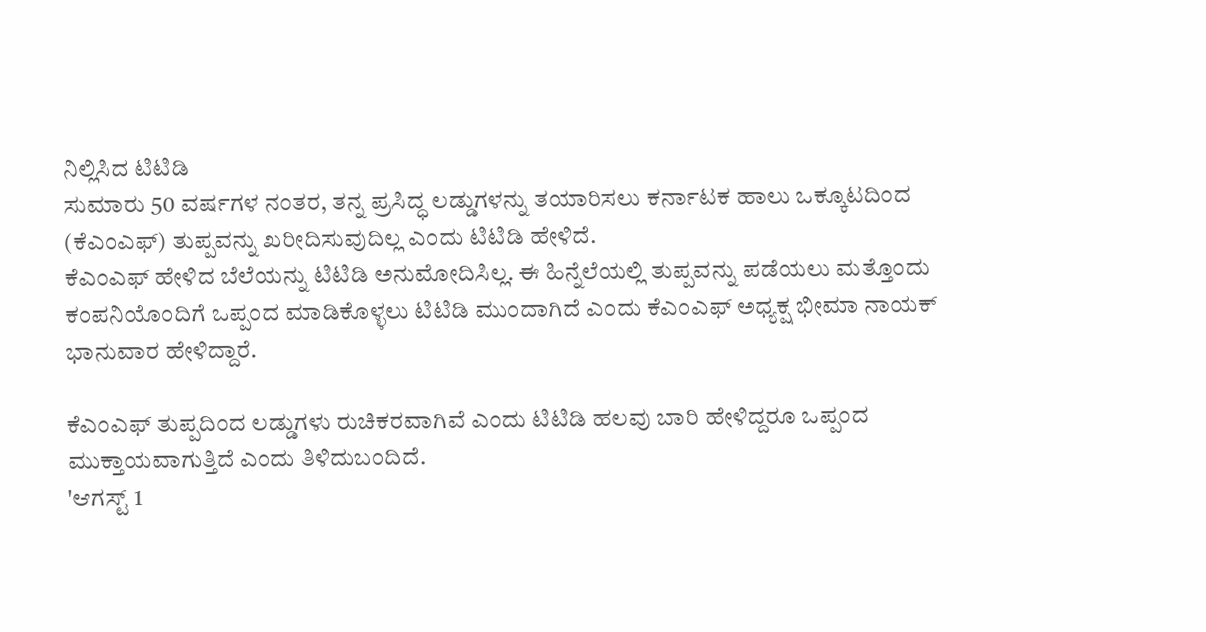ನಿಲ್ಲಿಸಿದ ಟಿಟಿಡಿ
ಸುಮಾರು 50 ವರ್ಷಗಳ ನಂತರ, ತನ್ನ ಪ್ರಸಿದ್ಧ ಲಡ್ಡುಗಳನ್ನು ತಯಾರಿಸಲು ಕರ್ನಾಟಕ ಹಾಲು ಒಕ್ಕೂಟದಿಂದ (ಕೆಎಂಎಫ್) ತುಪ್ಪವನ್ನು ಖರೀದಿಸುವುದಿಲ್ಲ ಎಂದು ಟಿಟಿಡಿ ಹೇಳಿದೆ.
ಕೆಎಂಎಫ್ ಹೇಳಿದ ಬೆಲೆಯನ್ನು ಟಿಟಿಡಿ ಅನುಮೋದಿಸಿಲ್ಲ. ಈ ಹಿನ್ನೆಲೆಯಲ್ಲಿ ತುಪ್ಪವನ್ನು ಪಡೆಯಲು ಮತ್ತೊಂದು ಕಂಪನಿಯೊಂದಿಗೆ ಒಪ್ಪಂದ ಮಾಡಿಕೊಳ್ಳಲು ಟಿಟಿಡಿ ಮುಂದಾಗಿದೆ ಎಂದು ಕೆಎಂಎಫ್ ಅಧ್ಯಕ್ಷ ಭೀಮಾ ನಾಯಕ್ ಭಾನುವಾರ ಹೇಳಿದ್ದಾರೆ.

ಕೆಎಂಎಫ್ ತುಪ್ಪದಿಂದ ಲಡ್ಡುಗಳು ರುಚಿಕರವಾಗಿವೆ ಎಂದು ಟಿಟಿಡಿ ಹಲವು ಬಾರಿ ಹೇಳಿದ್ದರೂ ಒಪ್ಪಂದ ಮುಕ್ತಾಯವಾಗುತ್ತಿದೆ ಎಂದು ತಿಳಿದುಬಂದಿದೆ.
'ಆಗಸ್ಟ್ 1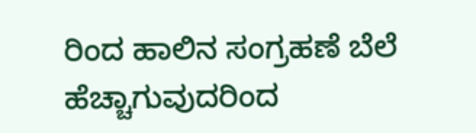ರಿಂದ ಹಾಲಿನ ಸಂಗ್ರಹಣೆ ಬೆಲೆ ಹೆಚ್ಚಾಗುವುದರಿಂದ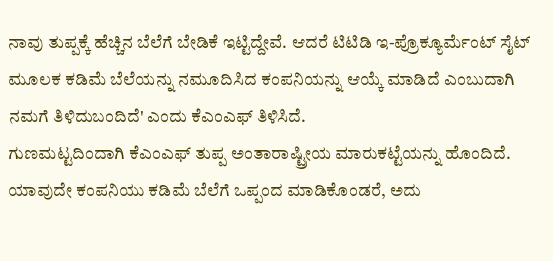ನಾವು ತುಪ್ಪಕ್ಕೆ ಹೆಚ್ಚಿನ ಬೆಲೆಗೆ ಬೇಡಿಕೆ ಇಟ್ಟಿದ್ದೇವೆ. ಆದರೆ ಟಿಟಿಡಿ ಇ-ಪ್ರೊಕ್ಯೂರ್ಮೆಂಟ್ ಸೈಟ್ ಮೂಲಕ ಕಡಿಮೆ ಬೆಲೆಯನ್ನು ನಮೂದಿಸಿದ ಕಂಪನಿಯನ್ನು ಆಯ್ಕೆ ಮಾಡಿದೆ ಎಂಬುದಾಗಿ ನಮಗೆ ತಿಳಿದುಬಂದಿದೆ' ಎಂದು ಕೆಎಂಎಫ್ ತಿಳಿಸಿದೆ.
ಗುಣಮಟ್ಟದಿಂದಾಗಿ ಕೆಎಂಎಫ್ ತುಪ್ಪ ಅಂತಾರಾಷ್ಟ್ರೀಯ ಮಾರುಕಟ್ಟೆಯನ್ನು ಹೊಂದಿದೆ. ಯಾವುದೇ ಕಂಪನಿಯು ಕಡಿಮೆ ಬೆಲೆಗೆ ಒಪ್ಪಂದ ಮಾಡಿಕೊಂಡರೆ, ಅದು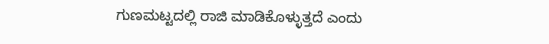ಗುಣಮಟ್ಟದಲ್ಲಿ ರಾಜಿ ಮಾಡಿಕೊಳ್ಳುತ್ತದೆ ಎಂದು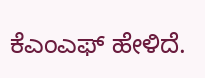ಕೆಎಂಎಫ್ ಹೇಳಿದೆ.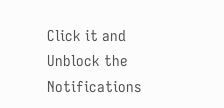Click it and Unblock the Notifications